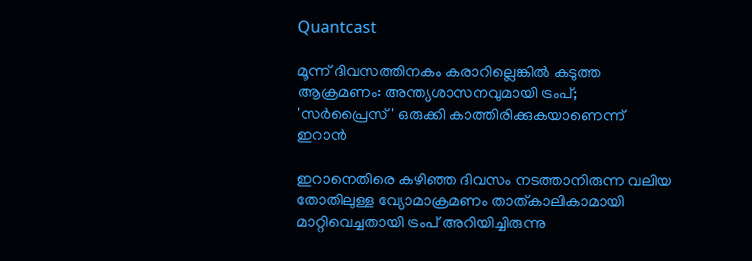Quantcast

മൂന്ന് ദിവസത്തിനകം കരാറില്ലെങ്കിൽ കടുത്ത ആക്രമണം: അന്ത്യശാസനവുമായി ട്രംപ്; 'സർപ്രൈസ്' ഒരുക്കി കാത്തിരിക്കുകയാണെന്ന് ഇറാൻ

ഇറാനെതിരെ കഴിഞ്ഞ ദിവസം നടത്താനിരുന്ന വലിയ തോതിലുള്ള വ്യോമാക്രമണം താത്കാലികാമായി മാറ്റിവെച്ചതായി ട്രംപ് അറിയിച്ചിരുന്നു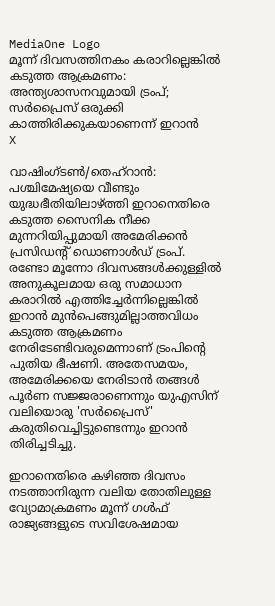MediaOne Logo
മൂന്ന് ദിവസത്തിനകം കരാറില്ലെങ്കിൽ കടുത്ത ആക്രമണം: അന്ത്യശാസനവുമായി ട്രംപ്; സർപ്രൈസ് ഒരുക്കി കാത്തിരിക്കുകയാണെന്ന് ഇറാൻ
X

വാഷിംഗ്ടൺ/തെഹ്‌റാൻ: പശ്ചിമേഷ്യയെ വീണ്ടും യുദ്ധഭീതിയിലാഴ്ത്തി ഇറാനെതിരെ കടുത്ത സൈനിക നീക്ക മുന്നറിയിപ്പുമായി അമേരിക്കൻ പ്രസിഡന്റ് ഡൊണാൾഡ് ട്രംപ്. രണ്ടോ മൂന്നോ ദിവസങ്ങൾക്കുള്ളിൽ അനുകൂലമായ ഒരു സമാധാന കരാറിൽ എത്തിച്ചേർന്നില്ലെങ്കിൽ ഇറാൻ മുൻപെങ്ങുമില്ലാത്തവിധം കടുത്ത ആക്രമണം നേരിടേണ്ടിവരുമെന്നാണ് ട്രംപിന്റെ പുതിയ ഭീഷണി. അതേസമയം, അമേരിക്കയെ നേരിടാൻ തങ്ങൾ പൂർണ സജ്ജരാണെന്നും യുഎസിന് വലിയൊരു 'സർപ്രൈസ്' കരുതിവെച്ചിട്ടുണ്ടെന്നും ഇറാൻ തിരിച്ചടിച്ചു.

ഇറാനെതിരെ കഴിഞ്ഞ ദിവസം നടത്താനിരുന്ന വലിയ തോതിലുള്ള വ്യോമാക്രമണം മൂന്ന് ഗൾഫ് രാജ്യങ്ങളുടെ സവിശേഷമായ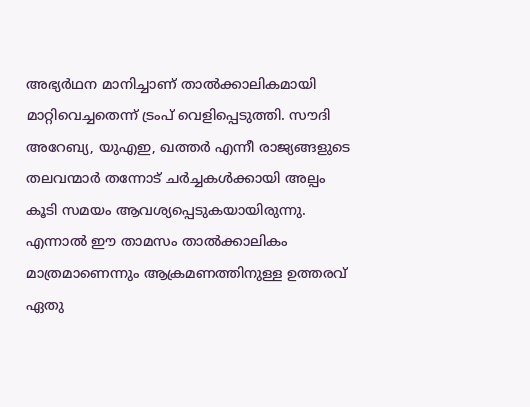അഭ്യർഥന മാനിച്ചാണ് താൽക്കാലികമായി മാറ്റിവെച്ചതെന്ന് ട്രംപ് വെളിപ്പെടുത്തി. സൗദി അറേബ്യ, യുഎഇ, ഖത്തർ എന്നീ രാജ്യങ്ങളുടെ തലവന്മാർ തന്നോട് ചർച്ചകൾക്കായി അല്പം കൂടി സമയം ആവശ്യപ്പെടുകയായിരുന്നു. എന്നാൽ ഈ താമസം താൽക്കാലികം മാത്രമാണെന്നും ആക്രമണത്തിനുള്ള ഉത്തരവ് ഏതു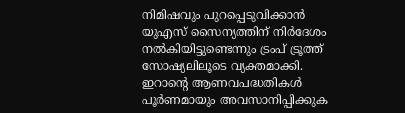നിമിഷവും പുറപ്പെടുവിക്കാൻ യുഎസ് സൈന്യത്തിന് നിർദേശം നൽകിയിട്ടുണ്ടെന്നും ട്രംപ് ട്രൂത്ത് സോഷ്യലിലൂടെ വ്യക്തമാക്കി. ഇറാന്റെ ആണവപദ്ധതികൾ പൂർണമായും അവസാനിപ്പിക്കുക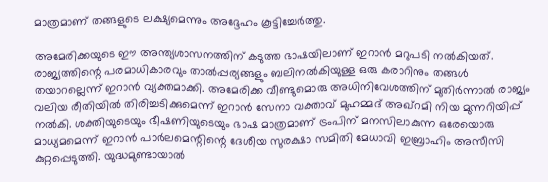മാത്രമാണ് തങ്ങളുടെ ലക്ഷ്യമെന്നും അദ്ദേഹം കൂട്ടിച്ചേർത്തു.

അമേരിക്കയുടെ ഈ അന്ത്യശാസനത്തിന് കടുത്ത ഭാഷയിലാണ് ഇറാൻ മറുപടി നൽകിയത്. രാജ്യത്തിന്റെ പരമാധികാരവും താൽപ്പര്യങ്ങളും ബലിനൽകിയുള്ള ഒരു കരാറിനും തങ്ങൾ തയാറല്ലെന്ന് ഇറാൻ വ്യക്തമാക്കി. അമേരിക്ക വീണ്ടുമൊരു അധിനിവേശത്തിന് മുതിർന്നാൽ രാജ്യം വലിയ രീതിയിൽ തിരിച്ചടിക്കുമെന്ന് ഇറാൻ സേനാ വക്താവ് മുഹമ്മദ് അഖ്‌റമി നിയ മുന്നറിയിപ്പ് നൽകി. ശക്തിയുടെയും ഭീഷണിയുടെയും ഭാഷ മാത്രമാണ് ട്രംപിന് മനസിലാകുന്ന ഒരേയൊരു മാധ്യമമെന്ന് ഇറാൻ പാർലമെന്റിന്റെ ദേശീയ സുരക്ഷാ സമിതി മേധാവി ഇബ്രാഹിം അസീസി കുറ്റപ്പെടുത്തി. യുദ്ധമുണ്ടായാൽ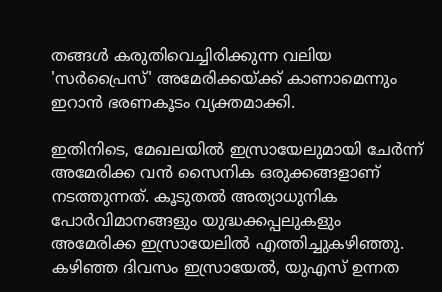തങ്ങൾ കരുതിവെച്ചിരിക്കുന്ന വലിയ 'സർപ്രൈസ്' അമേരിക്കയ്ക്ക് കാണാമെന്നും ഇറാൻ ഭരണകൂടം വ്യക്തമാക്കി.

ഇതിനിടെ, മേഖലയിൽ ഇസ്രായേലുമായി ചേർന്ന് അമേരിക്ക വൻ സൈനിക ഒരുക്കങ്ങളാണ് നടത്തുന്നത്. കൂടുതൽ അത്യാധുനിക പോർവിമാനങ്ങളും യുദ്ധക്കപ്പലുകളും അമേരിക്ക ഇസ്രായേലിൽ എത്തിച്ചുകഴിഞ്ഞു. കഴിഞ്ഞ ദിവസം ഇസ്രായേൽ, യുഎസ് ഉന്നത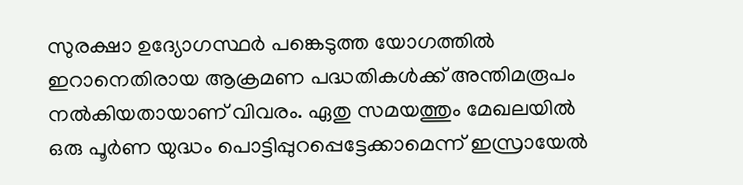സുരക്ഷാ ഉദ്യോഗസ്ഥർ പങ്കെടുത്ത യോഗത്തിൽ ഇറാനെതിരായ ആക്രമണ പദ്ധതികൾക്ക് അന്തിമരൂപം നൽകിയതായാണ് വിവരം. ഏതു സമയത്തും മേഖലയിൽ ഒരു പൂർണ യുദ്ധം പൊട്ടിപ്പുറപ്പെട്ടേക്കാമെന്ന് ഇസ്രായേൽ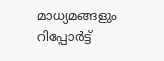മാധ്യമങ്ങളും റിപ്പോർട്ട്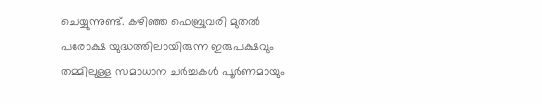ചെയ്യുന്നുണ്ട്. കഴിഞ്ഞ ഫെബ്രുവരി മുതൽ പരോക്ഷ യുദ്ധത്തിലായിരുന്ന ഇരുപക്ഷവും തമ്മിലുള്ള സമാധാന ചർച്ചകൾ പൂർണമായും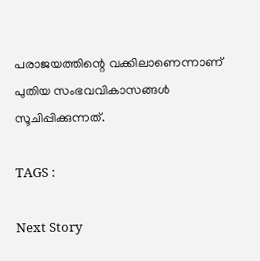പരാജയത്തിന്റെ വക്കിലാണെന്നാണ് പുതിയ സംഭവവികാസങ്ങൾ സൂചിപ്പിക്കുന്നത്.

TAGS :

Next Story